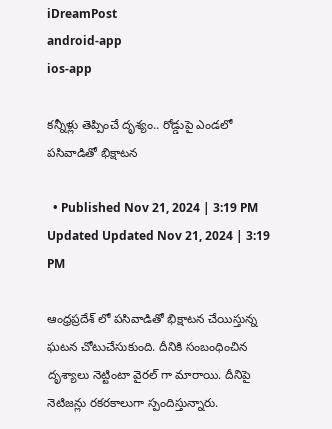iDreamPost
android-app
ios-app

కన్నీళ్లు తెప్పించే దృశ్యం.. రోడ్డుపై ఎండలో పసివాడితో భిక్షాటన

  • Published Nov 21, 2024 | 3:19 PM Updated Updated Nov 21, 2024 | 3:19 PM

ఆంధ్రప్రదేశ్ లో పసివాడితో భిక్షాటన చేయిస్తున్న ఘటన చోటుచేసుకుంది. దీనికి సంబంధించిన దృశ్యాలు నెట్టింటా వైరల్ గా మారాయి. దీనిపై నెటిజన్లు రకరకాలుగా స్పందిస్తున్నారు.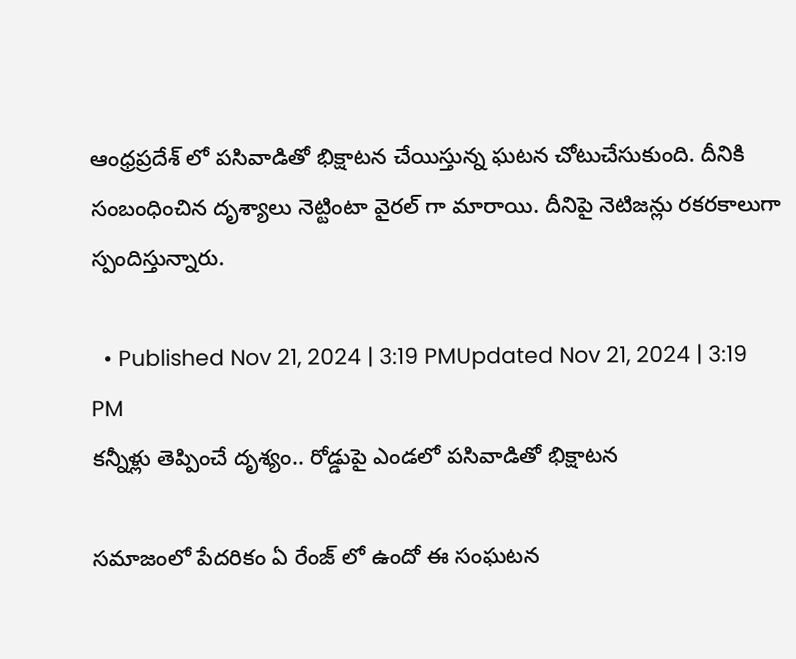ఆంధ్రప్రదేశ్ లో పసివాడితో భిక్షాటన చేయిస్తున్న ఘటన చోటుచేసుకుంది. దీనికి సంబంధించిన దృశ్యాలు నెట్టింటా వైరల్ గా మారాయి. దీనిపై నెటిజన్లు రకరకాలుగా స్పందిస్తున్నారు.

  • Published Nov 21, 2024 | 3:19 PMUpdated Nov 21, 2024 | 3:19 PM
కన్నీళ్లు తెప్పించే దృశ్యం.. రోడ్డుపై ఎండలో పసివాడితో భిక్షాటన

సమాజంలో పేదరికం ఏ రేంజ్ లో ఉందో ఈ సంఘటన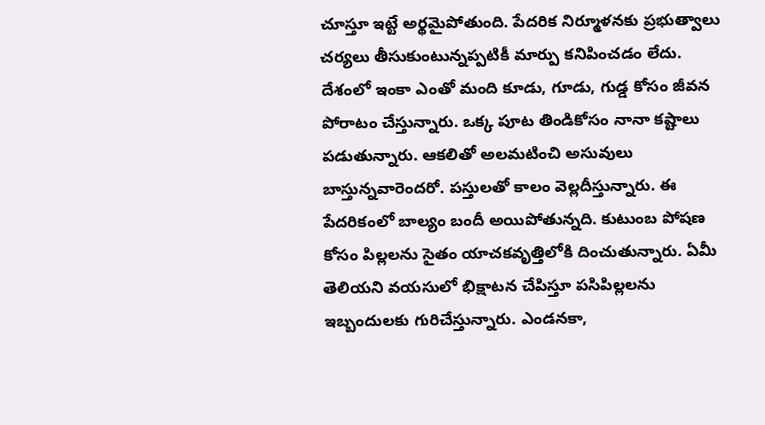చూస్తూ ఇట్టే అర్థమైపోతుంది. పేదరిక నిర్మూళనకు ప్రభుత్వాలు చర్యలు తీసుకుంటున్నప్పటికీ మార్పు కనిపించడం లేదు. దేశంలో ఇంకా ఎంతో మంది కూడు, గూడు, గుడ్డ కోసం జీవన పోరాటం చేస్తున్నారు. ఒక్క పూట తిండికోసం నానా కష్టాలు పడుతున్నారు. ఆకలితో అలమటించి అసువులు బాస్తున్నవారెందరో. పస్తులతో కాలం వెల్లదీస్తున్నారు. ఈ పేదరికంలో బాల్యం బందీ అయిపోతున్నది. కుటుంబ పోషణ కోసం పిల్లలను సైతం యాచకవృత్తిలోకి దించుతున్నారు. ఏమీ తెలియని వయసులో భిక్షాటన చేపిస్తూ పసిపిల్లలను ఇబ్బందులకు గురిచేస్తున్నారు. ఎండనకా,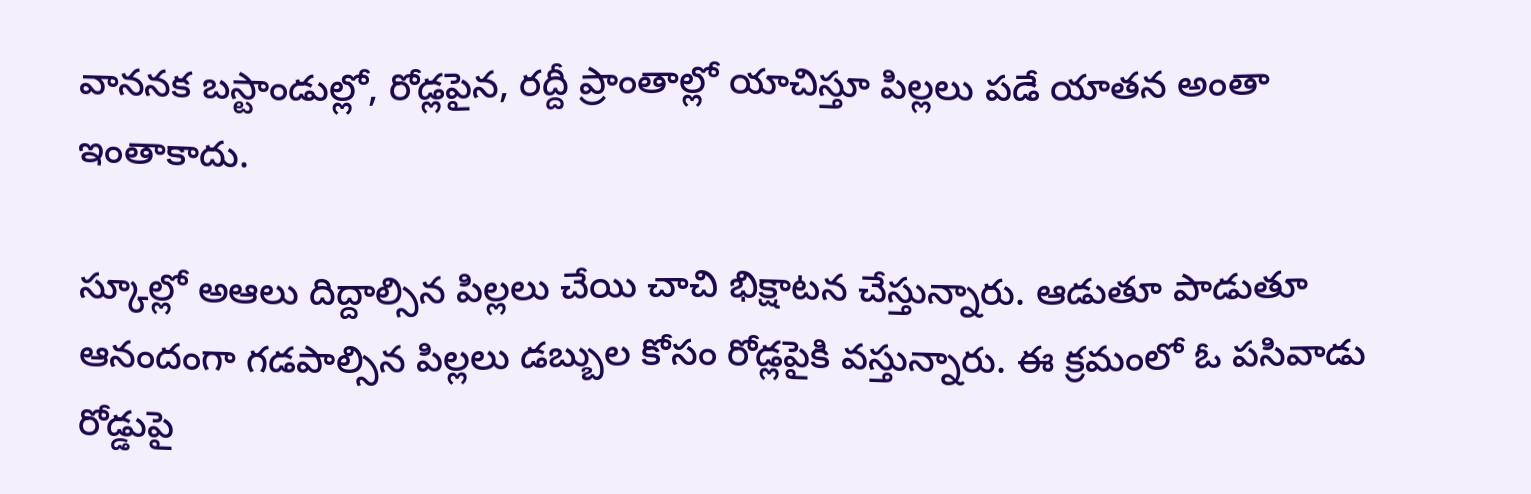వాననక బస్టాండుల్లో, రోడ్లపైన, రద్దీ ప్రాంతాల్లో యాచిస్తూ పిల్లలు పడే యాతన అంతా ఇంతాకాదు.

స్కూల్లో అఆలు దిద్దాల్సిన పిల్లలు చేయి చాచి భిక్షాటన చేస్తున్నారు. ఆడుతూ పాడుతూ ఆనందంగా గడపాల్సిన పిల్లలు డబ్బుల కోసం రోడ్లపైకి వస్తున్నారు. ఈ క్రమంలో ఓ పసివాడు రోడ్డుపై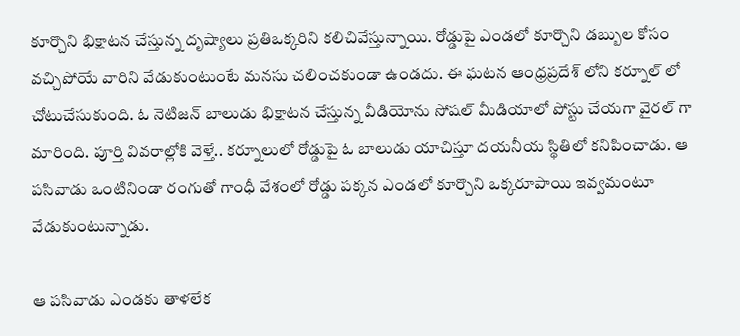కూర్చొని భిక్షాటన చేస్తున్న దృష్యాలు ప్రతిఒక్కరిని కలిచివేస్తున్నాయి. రోడ్డుపై ఎండలో కూర్చొని డబ్బుల కోసం వచ్చిపోయే వారిని వేడుకుంటుంటే మనసు చలించకుండా ఉండదు. ఈ ఘటన ఆంధ్రప్రదేశ్ లోని కర్నూల్ లో చోటుచేసుకుంది. ఓ నెటిజన్ బాలుడు భిక్షాటన చేస్తున్న వీడియోను సోషల్ మీడియాలో పోస్టు చేయగా వైరల్ గా మారింది. పూర్తి వివరాల్లోకి వెళ్తే.. కర్నూలులో రోడ్డుపై ఓ బాలుడు యాచిస్తూ దయనీయ స్థితిలో కనిపించాడు. ఆ పసివాడు ఒంటినిండా రంగుతో గాంధీ వేశంలో రోడ్డు పక్కన ఎండలో కూర్చొని ఒక్కరూపాయి ఇవ్వమంటూ వేడుకుంటున్నాడు.

ఆ పసివాడు ఎండకు తాళలేక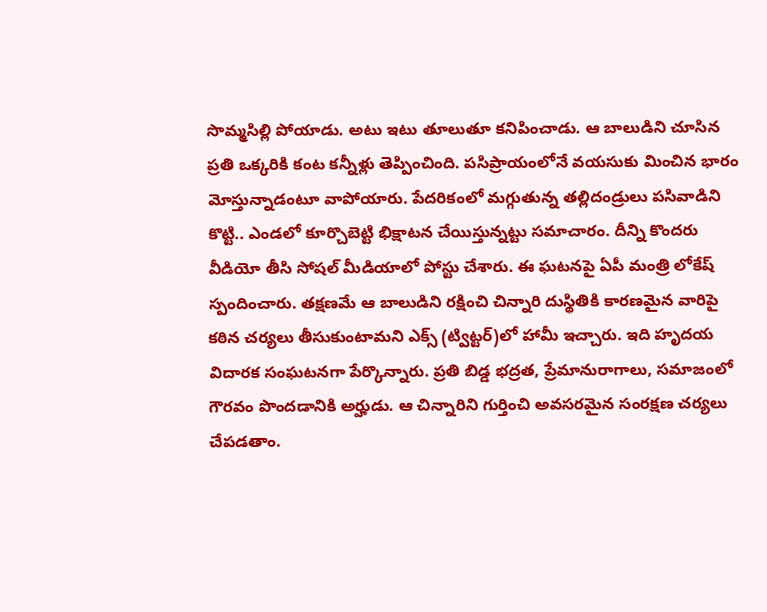సొమ్మసిల్లి పోయాడు. అటు ఇటు తూలుతూ కనిపించాడు. ఆ బాలుడిని చూసిన ప్రతి ఒక్కరికి కంట కన్నీళ్లు తెప్పించింది. పసిప్రాయంలోనే వయసుకు మించిన భారం మోస్తున్నాడంటూ వాపోయారు. పేదరికంలో మగ్గుతున్న తల్లిదండ్రులు పసివాడిని కొట్టి.. ఎండలో కూర్చొబెట్టి భిక్షాటన చేయిస్తున్నట్టు సమాచారం. దీన్ని కొందరు వీడియో తీసి సోషల్ మీడియాలో పోస్టు చేశారు. ఈ ఘటనపై ఏపీ మంత్రి లోకేష్ స్పందించారు. తక్షణమే ఆ బాలుడిని రక్షించి చిన్నారి దుస్థితికి కారణమైన వారిపై కఠిన చర్యలు తీసుకుంటామని ఎక్స్ (ట్విట్టర్)లో హామీ ఇచ్చారు. ఇది హృదయ విదారక సంఘటనగా పేర్కొన్నారు. ప్రతి బిడ్డ భద్రత, ప్రేమానురాగాలు, సమాజంలో గౌరవం పొందడానికి అర్హుడు. ఆ చిన్నారిని గుర్తించి అవసరమైన సంరక్షణ చర్యలు చేపడతాం.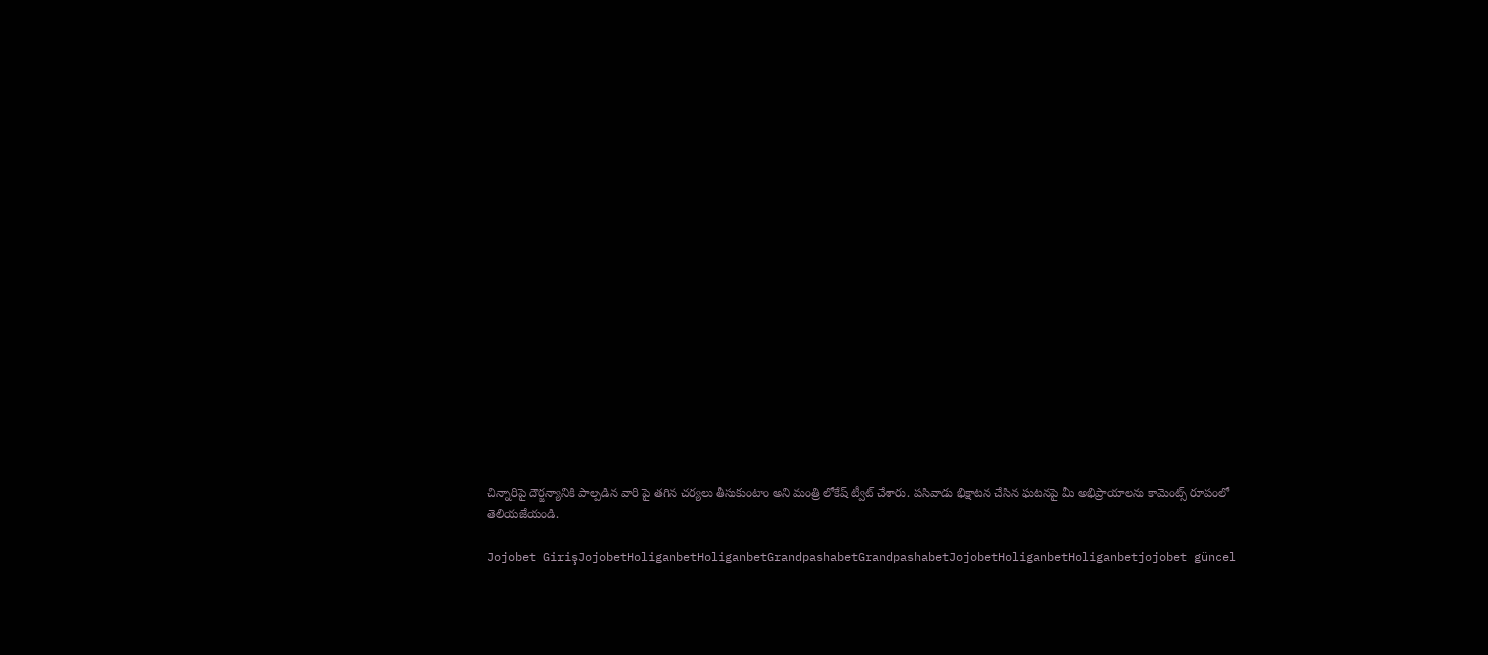చిన్నారిపై దౌర్జన్యానికి పాల్పడిన వారి పై తగిన చర్యలు తీసుకుంటాం అని మంత్రి లోకేష్ ట్వీట్ చేశారు. పసివాడు భిక్షాటన చేసిన ఘటనపై మీ అభిప్రాయాలను కామెంట్స్ రూపంలో తెలియజేయండి.

Jojobet GirişJojobetHoliganbetHoliganbetGrandpashabetGrandpashabetJojobetHoliganbetHoliganbetjojobet güncel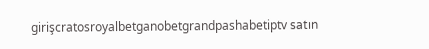girişcratosroyalbetganobetgrandpashabetiptv satın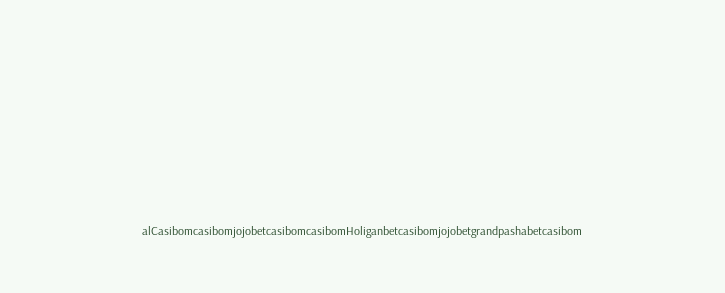alCasibomcasibomjojobetcasibomcasibomHoliganbetcasibomjojobetgrandpashabetcasibom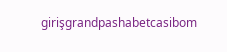girişgrandpashabetcasibom